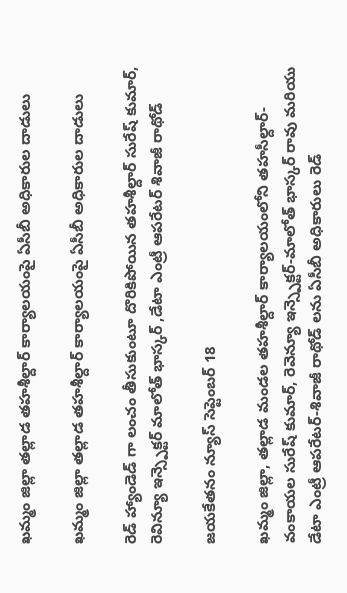ఖమ్మం జిల్లా తల్లాడ తహశీల్దార్ కార్యాలయంపై ఏసీబీ అధికారుల దాడులు

ఖమ్మం జిల్లా తల్లాడ తహశీల్దార్ కార్యాలయంపై ఏసీబీ అధికారుల దాడులు

రెడ్ హ్యాండెడ్ గా లంచం తీసుకుంటూ దొరికిపోయిన తహశీల్దార్ సురేష్ కుమార్, రెవిన్యూ ఇన్స్పెక్టర్ మాలోత్ భాస్కర్ ,డేటా ఎంట్రీ ఆపరేటర్ శివాజీ రాథోడ్

జయకేతనం న్యూస్ సెప్టెంబర్ 18

ఖమ్మం జిల్లా, తల్లాడ మండల తహశీల్దార్ కార్యాలయంలోని తహసీల్దార్-వంకాయల సురేష్ కుమార్, రెవెన్యూ ఇన్స్పెక్టర్-మాలోత్ భాస్కర్ రావు మరియు డేటా ఎంట్రీ ఆపరేటర్-శివాజీ రాథోడ్ లను ఏసీబీ అధికారులు రెడ్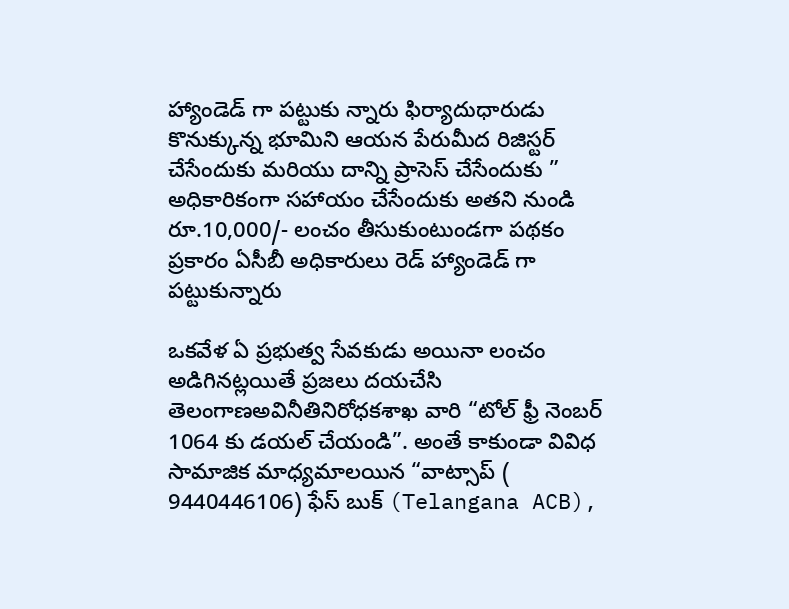హ్యాండెడ్ గా పట్టుకు న్నారు ఫిర్యాదుధారుడు కొనుక్కున్న భూమిని ఆయన పేరుమీద రిజిస్టర్ చేసేందుకు మరియు దాన్ని ప్రాసెస్ చేసేందుకు ” అధికారికంగా సహాయం చేసేందుకు అతని నుండి రూ.10,000/- లంచం తీసుకుంటుండగా పథకం ప్రకారం ఏసీబీ అధికారులు రెడ్ హ్యాండెడ్ గా పట్టుకున్నారు

ఒకవేళ ఏ ప్రభుత్వ సేవకుడు అయినా లంచం అడిగినట్లయితే ప్రజలు దయచేసి తెలంగాణఅవినీతినిరోధకశాఖ వారి “టోల్ ఫ్రీ నెంబర్ 1064 కు డయల్ చేయండి”. అంతే కాకుండా వివిధ సామాజిక మాధ్యమాలయిన “వాట్సాప్ ( 9440446106) ఫేస్ బుక్ (Telangana ACB),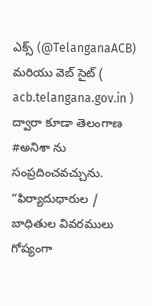ఎక్స్ (@TelanganaACB) మరియు వెబ్ సైట్ ( acb.telangana.gov.in ) ద్వారా కూడా తెలంగాణ #అనిశా ను సంప్రదించవచ్చును.
“ఫిర్యాదుధారుల / బాధితుల వివరములు గోప్యంగా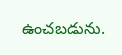ఉంచబడును.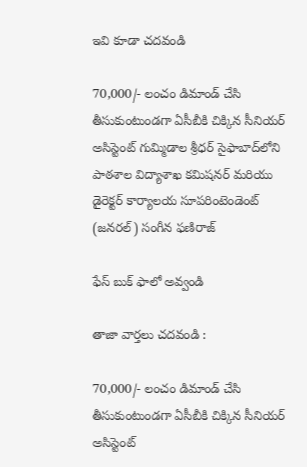ఇవి కూడా చదవండి

70,000/- లంచం డిమాండ్ చేసి తీసుకుంటుండగా ఏసీబీకి చిక్కిన సీనియర్ అసిస్టెంట్ గుమ్మిడాల శ్రీధర్ సైఫాబాద్‌లోని పాఠశాల విద్యాశాఖ కమిషనర్ మరియు డైరెక్టర్ కార్యాలయ సూపరింటెండెంట్ (జనరల్) సంగీన ఫణిరాజ్

ఫేస్ బుక్ ఫాలో అవ్వండి

తాజా వార్తలు చదవండి :

70,000/- లంచం డిమాండ్ చేసి తీసుకుంటుండగా ఏసీబీకి చిక్కిన సీనియర్ అసిస్టెంట్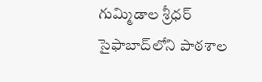గుమ్మిడాల శ్రీధర్ సైఫాబాద్‌లోని పాఠశాల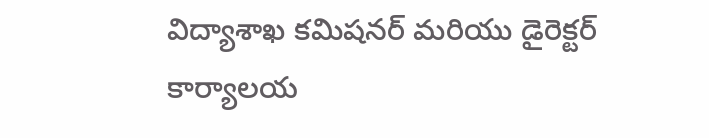విద్యాశాఖ కమిషనర్ మరియు డైరెక్టర్ కార్యాలయ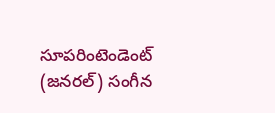సూపరింటెండెంట్ (జనరల్) సంగీన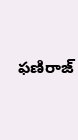ఫణిరాజ్